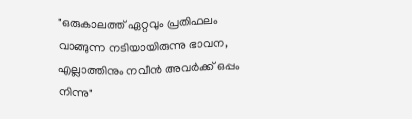"ഒരുകാലത്ത് ഏറ്റവും പ്രതിഫലം വാങ്ങുന്ന നടിയായിരുന്നു ഭാവന, എല്ലാത്തിനും നവീൻ അവർക്ക് ഒപ്പം നിന്നു"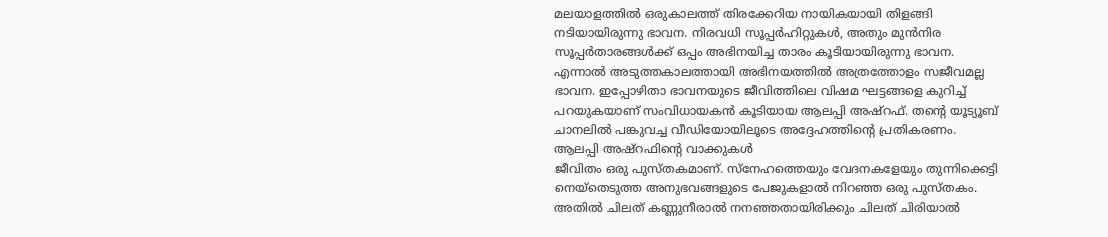മലയാളത്തിൽ ഒരുകാലത്ത് തിരക്കേറിയ നായികയായി തിളങ്ങി നടിയായിരുന്നു ഭാവന. നിരവധി സൂപ്പർഹിറ്റുകൾ, അതും മുൻനിര സൂപ്പർതാരങ്ങൾക്ക് ഒപ്പം അഭിനയിച്ച താരം കൂടിയായിരുന്നു ഭാവന. എന്നാൽ അടുത്തകാലത്തായി അഭിനയത്തിൽ അത്രത്തോളം സജീവമല്ല ഭാവന. ഇപ്പോഴിതാ ഭാവനയുടെ ജീവിത്തിലെ വിഷമ ഘട്ടങ്ങളെ കുറിച്ച് പറയുകയാണ് സംവിധായകൻ കൂടിയായ ആലപ്പി അഷ്റഫ്. തന്റെ യൂട്യൂബ് ചാനലിൽ പങ്കുവച്ച വീഡിയോയിലൂടെ അദ്ദേഹത്തിന്റെ പ്രതികരണം.
ആലപ്പി അഷ്റഫിന്റെ വാക്കുകൾ
ജീവിതം ഒരു പുസ്തകമാണ്. സ്നേഹത്തെയും വേദനകളേയും തുന്നിക്കെട്ടി നെയ്തെടുത്ത അനുഭവങ്ങളുടെ പേജുകളാൽ നിറഞ്ഞ ഒരു പുസ്തകം. അതിൽ ചിലത് കണ്ണുനീരാൽ നനഞ്ഞതായിരിക്കും ചിലത് ചിരിയാൽ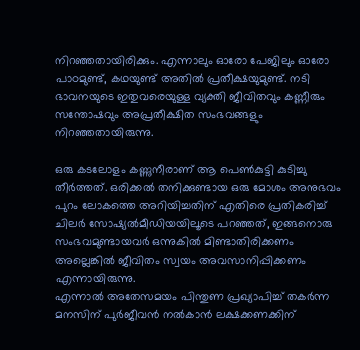നിറഞ്ഞതായിരിക്കും. എന്നാലും ഓരോ പേജിലും ഓരോ പാഠമുണ്ട്, കഥയുണ്ട് അതിൽ പ്രതീക്ഷയുമുണ്ട്. നടി ഭാവനയുടെ ഇതുവരെയുള്ള വ്യക്തി ജീവിതവും കണ്ണീരും സന്തോഷവും അപ്രതീക്ഷിത സംഭവങ്ങളും നിറഞ്ഞതായിരുന്നു.

ഒരു കടലോളം കണ്ണുനീരാണ് ആ പെൺകുട്ടി കുടിച്ചു തീർത്തത്. ഒരിക്കൽ തനിക്കുണ്ടായ ഒരു മോശം അനുഭവം പുറം ലോകത്തെ അറിയിച്ചതിന് എതിരെ പ്രതികരിച്ച് ചിലർ സോഷ്യൽമീഡിയയിലൂടെ പറഞ്ഞത്, ഇങ്ങനൊരു സംഭവമുണ്ടായവർ ഒന്നുകിൽ മിണ്ടാതിരിക്കണം അല്ലെങ്കിൽ ജീവിതം സ്വയം അവസാനിപ്പിക്കണം എന്നായിരുന്നു.
എന്നാൽ അതേസമയം പിന്തുണ പ്രഖ്യാപിച്ച് തകർന്ന മനസിന് പുർജീവൻ നൽകാൻ ലക്ഷക്കണക്കിന്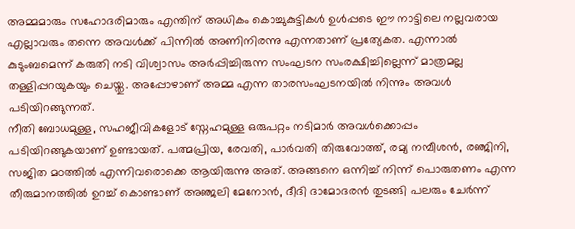അമ്മമാരും സഹോദരിമാരും എന്തിന് അധികം കൊച്ചുകുട്ടികൾ ഉൾപ്പടെ ഈ നാട്ടിലെ നല്ലവരായ എല്ലാവരും തന്നെ അവൾക്ക് പിന്നിൽ അണിനിരന്നു എന്നതാണ് പ്രത്യേകത. എന്നാൽ കുടുംബമെന്ന് കരുതി നടി വിശ്വാസം അർപ്പിച്ചിരുന്ന സംഘടന സംരക്ഷിച്ചില്ലെന്ന് മാത്രമല്ല തള്ളിപ്പറയുകയും ചെയ്തു. അപ്പോഴാണ് അമ്മ എന്ന താരസംഘടനയിൽ നിന്നും അവൾ പടിയിറങ്ങുന്നത്.
നീതി ബോധമുള്ള, സഹജീവികളോട് സ്നേഹമുള്ള ഒരുപറ്റം നടിമാർ അവൾക്കൊപ്പം പടിയിറങ്ങുകയാണ് ഉണ്ടായത്. പത്മപ്രിയ, രേവതി, പാർവതി തിരുവോത്ത്, രമ്യ നമ്പീശൻ, രഞ്ജിനി, സജിത മഠത്തിൽ എന്നിവരൊക്കെ ആയിരുന്നു അത്. അങ്ങനെ ഒന്നിച്ച് നിന്ന് പൊരുതണം എന്ന തീരുമാനത്തിൽ ഉറച്ച് കൊണ്ടാണ് അഞ്ജലി മേനോൻ, ദീദി ദാമോദരൻ തുടങ്ങി പലരും ചേർന്ന്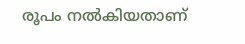രൂപം നൽകിയതാണ്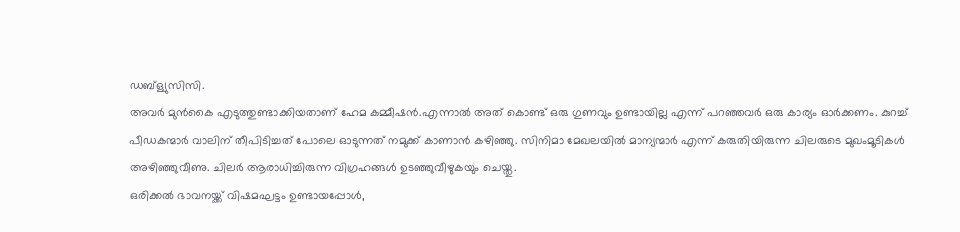ഡബ്ള്യുസിസി.
അവർ മുൻകൈ എടുത്തുണ്ടാക്കിയതാണ് ഹേമ കമ്മീഷൻ.എന്നാൽ അത് കൊണ്ട് ഒരു ഗുണവും ഉണ്ടായില്ല എന്ന് പറഞ്ഞവർ ഒരു കാര്യം ഓർക്കണം. കുറച്ച് പീഡകന്മാർ വാലിന് തീപിടിച്ചത് പോലെ ഓടുന്നത് നമുക്ക് കാണാൻ കഴിഞ്ഞു. സിനിമാ മേഖലയിൽ മാന്യന്മാർ എന്ന് കരുതിയിരുന്ന ചിലരുടെ മുഖംമൂടികൾ അഴിഞ്ഞുവീണു. ചിലർ ആരാധിച്ചിരുന്ന വിഗ്രഹങ്ങൾ ഉടഞ്ഞുവീഴുകയും ചെയ്തു.
ഒരിക്കൽ ഭാവനയ്ക്ക് വിഷമഘട്ടം ഉണ്ടായപ്പോൾ,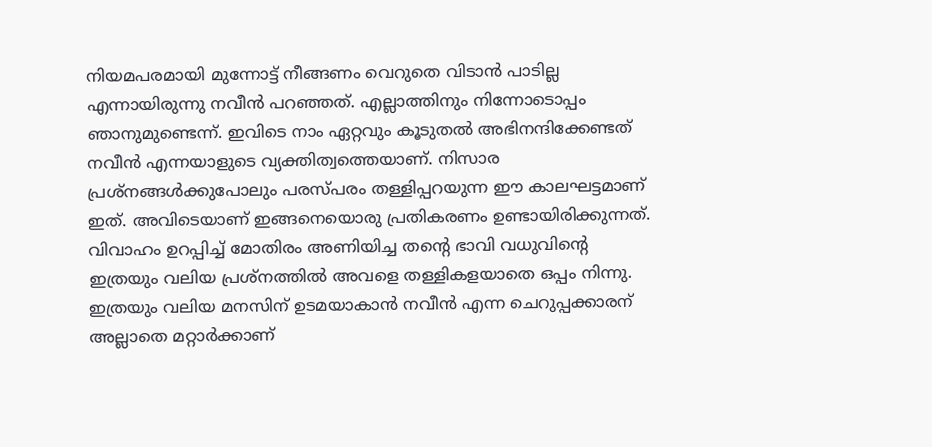നിയമപരമായി മുന്നോട്ട് നീങ്ങണം വെറുതെ വിടാൻ പാടില്ല എന്നായിരുന്നു നവീൻ പറഞ്ഞത്. എല്ലാത്തിനും നിന്നോടൊപ്പം ഞാനുമുണ്ടെന്ന്. ഇവിടെ നാം ഏറ്റവും കൂടുതൽ അഭിനന്ദിക്കേണ്ടത് നവീൻ എന്നയാളുടെ വ്യക്തിത്വത്തെയാണ്. നിസാര പ്രശ്നങ്ങൾക്കുപോലും പരസ്പരം തള്ളിപ്പറയുന്ന ഈ കാലഘട്ടമാണ് ഇത്. അവിടെയാണ് ഇങ്ങനെയൊരു പ്രതികരണം ഉണ്ടായിരിക്കുന്നത്.
വിവാഹം ഉറപ്പിച്ച് മോതിരം അണിയിച്ച തന്റെ ഭാവി വധുവിന്റെ ഇത്രയും വലിയ പ്രശ്നത്തിൽ അവളെ തള്ളികളയാതെ ഒപ്പം നിന്നു. ഇത്രയും വലിയ മനസിന് ഉടമയാകാൻ നവീൻ എന്ന ചെറുപ്പക്കാരന് അല്ലാതെ മറ്റാർക്കാണ്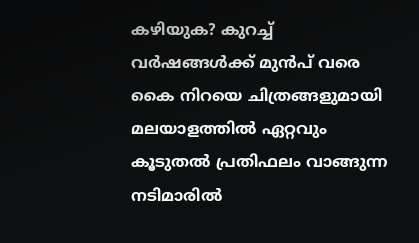കഴിയുക? കുറച്ച് വർഷങ്ങൾക്ക് മുൻപ് വരെ കൈ നിറയെ ചിത്രങ്ങളുമായി മലയാളത്തിൽ ഏറ്റവും കൂടുതൽ പ്രതിഫലം വാങ്ങുന്ന നടിമാരിൽ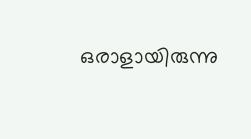ഒരാളായിരുന്നു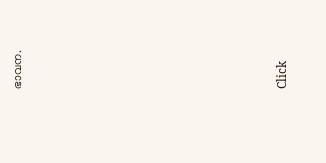ഭാവന.












Click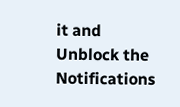it and Unblock the Notifications